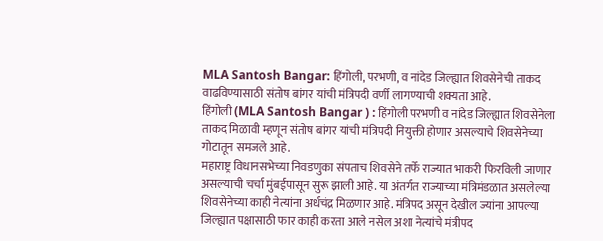MLA Santosh Bangar: हिंगोली, परभणी, व नांदेड जिल्ह्यात शिवसेनेची ताकद वाढविण्यासाठी संतोष बांगर यांची मंत्रिपदी वर्णी लागण्याची शक्यता आहे.
हिंगोली (MLA Santosh Bangar ) : हिंगोली परभणी व नांदेड जिल्ह्यात शिवसेनेला ताकद मिळावी म्हणून संतोष बांगर यांची मंत्रिपदी नियुक्ती होणार असल्याचे शिवसेनेच्या गोटातून समजले आहे.
महाराष्ट्र विधानसभेच्या निवडणुका संपताच शिवसेने तर्फे राज्यात भाकरी फिरविली जाणार असल्याची चर्चा मुंबईपासून सुरू झाली आहे. या अंतर्गत राज्याच्या मंत्रिमंडळात असलेल्या शिवसेनेच्या काही नेत्यांना अर्धचंद्र मिळणार आहे. मंत्रिपद असून देखील ज्यांना आपल्या जिल्ह्यात पक्षासाठी फार काही करता आले नसेल अशा नेत्यांचे मंत्रीपद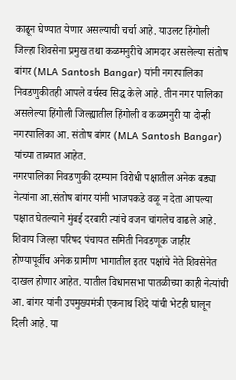काढून घेण्यात येणार असल्याची चर्चा आहे. याउलट हिंगोली जिल्हा शिवसेना प्रमुख तथा कळमनुरीचे आमदार असलेल्या संतोष बांगर (MLA Santosh Bangar) यांनी नगरपालिका निवडणुकीतही आपले वर्चस्व सिद्ध केले आहे. तीन नगर पालिका असलेल्या हिंगोली जिल्ह्यातील हिंगोली व कळमनुरी या दोन्ही नगरपालिका आ. संतोष बांगर (MLA Santosh Bangar) यांच्या ताब्यात आहेत.
नगरपालिका निवडणुकी दरम्यान विरोधी पक्षातील अनेक बड्या नेत्यांना आ.संतोष बांगर यांनी भाजपकडे वळू न देता आपल्या पक्षात घेतल्याने मुंबई दरबारी त्यांचे वजन चांगलेच वाढले आहे. शिवाय जिल्हा परिषद पंचायत समिती निवडणूक जाहीर होण्यापूर्वीच अनेक ग्रामीण भागातील इतर पक्षांचे नेते शिवसेनेत दाखल होणार आहेत. यातील विधानसभा पातळीच्या काही नेत्यांची आ. बांगर यांनी उपमुख्यमंत्री एकनाथ शिंदे यांची भेटही घालून दिली आहे. या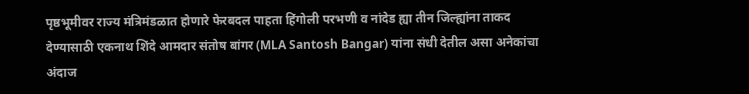पृष्ठभूमीवर राज्य मंत्रिमंडळात होणारे फेरबदल पाहता हिंगोली परभणी व नांदेड ह्या तीन जिल्ह्यांना ताकद देण्यासाठी एकनाथ शिंदे आमदार संतोष बांगर (MLA Santosh Bangar) यांना संधी देतील असा अनेकांचा अंदाज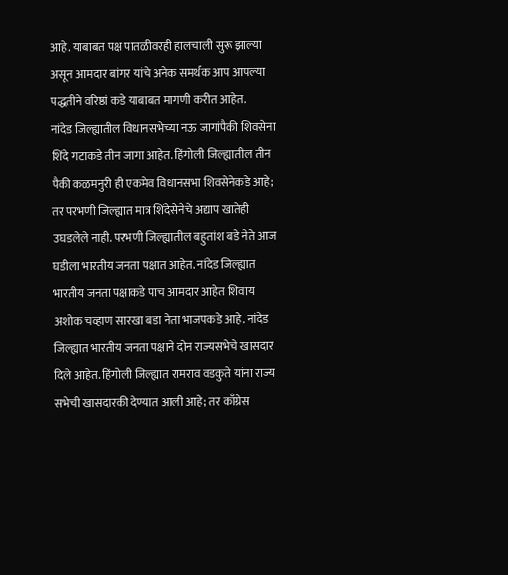आहे. याबाबत पक्ष पातळीवरही हालचाली सुरू झाल्या असून आमदार बांगर यांचे अनेक समर्थक आप आपल्या पद्धतीने वरिष्ठां कडे याबाबत मागणी करीत आहेत.
नांदेड जिल्ह्यातील विधानसभेच्या नऊ जागांपैकी शिवसेना शिंदे गटाकडे तीन जागा आहेत. हिंगोली जिल्ह्यातील तीन पैकी कळमनुरी ही एकमेव विधानसभा शिवसेनेकडे आहे; तर परभणी जिल्ह्यात मात्र शिंदेसेनेचे अद्याप खातेही उघडलेले नाही. परभणी जिल्ह्यातील बहुतांश बडे नेते आज घडीला भारतीय जनता पक्षात आहेत. नांदेड जिल्ह्यात भारतीय जनता पक्षाकडे पाच आमदार आहेत शिवाय अशोक चव्हाण सारखा बडा नेता भाजपकडे आहे. नांदेड जिल्ह्यात भारतीय जनता पक्षाने दोन राज्यसभेचे खासदार दिले आहेत. हिंगोली जिल्ह्यात रामराव वडकुते यांना राज्य सभेची खासदारकी देण्यात आली आहे; तर काँग्रेस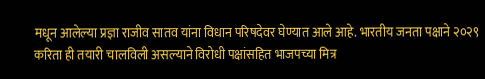मधून आलेल्या प्रज्ञा राजीव सातव यांना विधान परिषदेवर घेण्यात आले आहे. भारतीय जनता पक्षाने २०२९ करिता ही तयारी चालविली असल्याने विरोधी पक्षांसहित भाजपच्या मित्र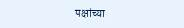पक्षांच्या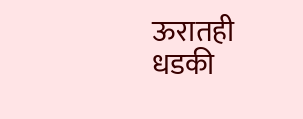ऊरातही धडकी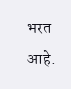भरत आहे.